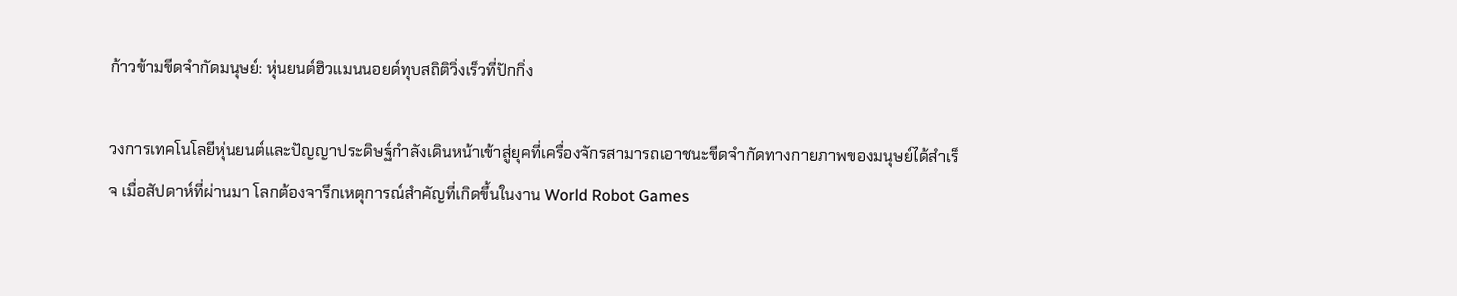ก้าวข้ามขีดจำกัดมนุษย์: หุ่นยนต์ฮิวแมนนอยด์ทุบสถิติวิ่งเร็วที่ปักกิ่ง

วงการเทคโนโลยีหุ่นยนต์และปัญญาประดิษฐ์กำลังเดินหน้าเข้าสู่ยุคที่เครื่องจักรสามารถเอาชนะขีดจำกัดทางกายภาพของมนุษย์ได้สำเร็จ เมื่อสัปดาห์ที่ผ่านมา โลกต้องจารึกเหตุการณ์สำคัญที่เกิดขึ้นในงาน World Robot Games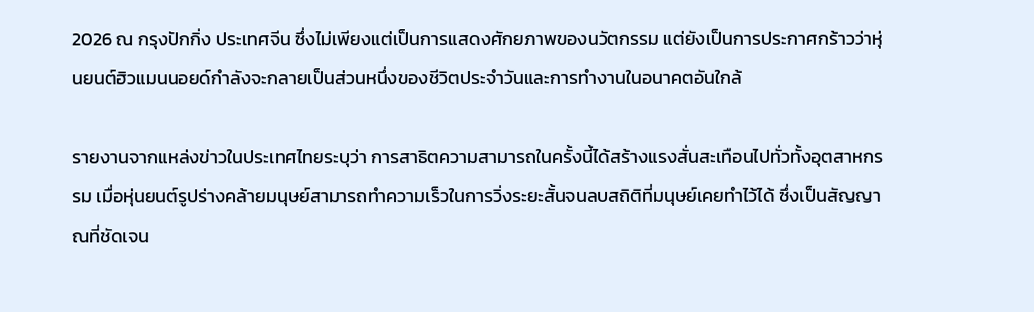2026 ณ กรุงปักกิ่ง ประเทศจีน ซึ่งไม่เพียงแต่เป็นการแสดงศักยภาพของนวัตกรรม แต่ยังเป็นการประกาศกร้าวว่าหุ่นยนต์ฮิวแมนนอยด์กำลังจะกลายเป็นส่วนหนึ่งของชีวิตประจำวันและการทำงานในอนาคตอันใกล้

รายงานจากแหล่งข่าวในประเทศไทยระบุว่า การสาธิตความสามารถในครั้งนี้ได้สร้างแรงสั่นสะเทือนไปทั่วทั้งอุตสาหกรรม เมื่อหุ่นยนต์รูปร่างคล้ายมนุษย์สามารถทำความเร็วในการวิ่งระยะสั้นจนลบสถิติที่มนุษย์เคยทำไว้ได้ ซึ่งเป็นสัญญาณที่ชัดเจน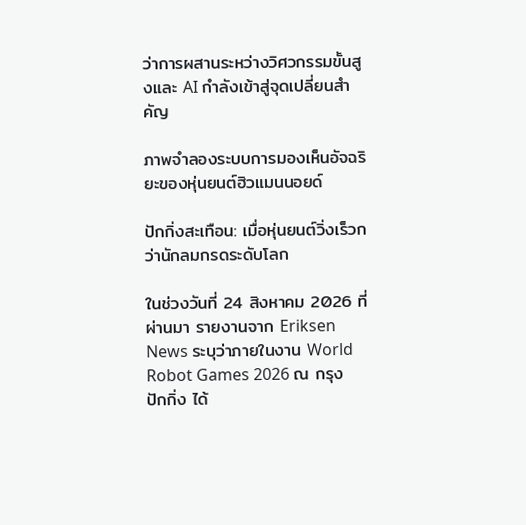ว่าการผสานระหว่างวิศวกรรมขั้นสูงและ AI กำลังเข้าสู่จุดเปลี่ยนสำคัญ

ภาพจำลองระบบการมองเห็นอัจฉริยะของหุ่นยนต์ฮิวแมนนอยด์

ปักกิ่งสะเทือน: เมื่อหุ่นยนต์วิ่งเร็วกว่านักลมกรดระดับโลก

ในช่วงวันที่ 24 สิงหาคม 2026 ที่ผ่านมา รายงานจาก Eriksen News ระบุว่าภายในงาน World Robot Games 2026 ณ กรุงปักกิ่ง ได้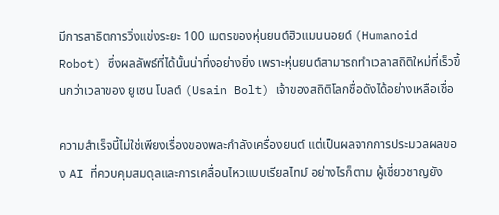มีการสาธิตการวิ่งแข่งระยะ 100 เมตรของหุ่นยนต์ฮิวแมนนอยด์ (Humanoid Robot) ซึ่งผลลัพธ์ที่ได้นั้นน่าทึ่งอย่างยิ่ง เพราะหุ่นยนต์สามารถทำเวลาสถิติใหม่ที่เร็วขึ้นกว่าเวลาของ ยูเซน โบลต์ (Usain Bolt) เจ้าของสถิติโลกชื่อดังได้อย่างเหลือเชื่อ

ความสำเร็จนี้ไม่ใช่เพียงเรื่องของพละกำลังเครื่องยนต์ แต่เป็นผลจากการประมวลผลของ AI ที่ควบคุมสมดุลและการเคลื่อนไหวแบบเรียลไทม์ อย่างไรก็ตาม ผู้เชี่ยวชาญยัง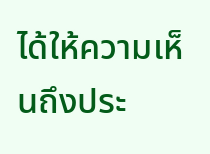ได้ให้ความเห็นถึงประ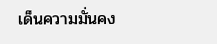เด็นความมั่นคง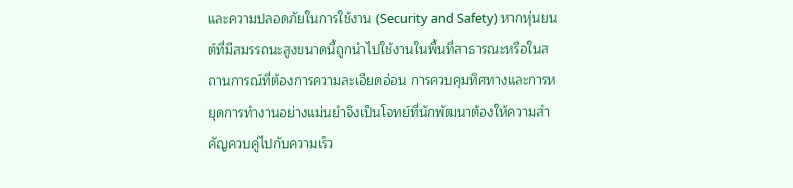และความปลอดภัยในการใช้งาน (Security and Safety) หากหุ่นยนต์ที่มีสมรรถนะสูงขนาดนี้ถูกนำไปใช้งานในพื้นที่สาธารณะหรือในสถานการณ์ที่ต้องการความละเอียดอ่อน การควบคุมทิศทางและการหยุดการทำงานอย่างแม่นยำจึงเป็นโจทย์ที่นักพัฒนาต้องให้ความสำคัญควบคู่ไปกับความเร็ว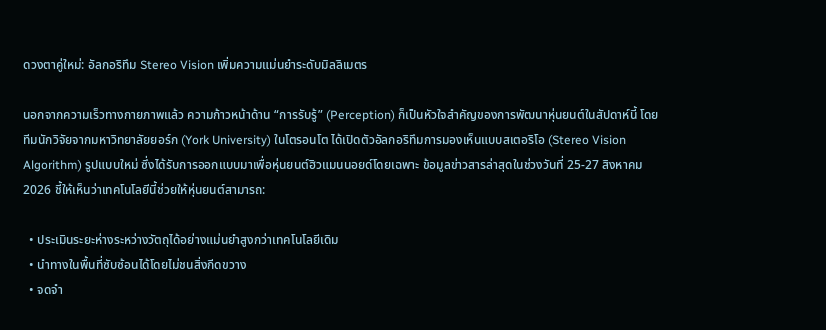ดวงตาคู่ใหม่: อัลกอริทึม Stereo Vision เพิ่มความแม่นยำระดับมิลลิเมตร

นอกจากความเร็วทางกายภาพแล้ว ความก้าวหน้าด้าน “การรับรู้” (Perception) ก็เป็นหัวใจสำคัญของการพัฒนาหุ่นยนต์ในสัปดาห์นี้ โดยทีมนักวิจัยจากมหาวิทยาลัยยอร์ก (York University) ในโตรอนโต ได้เปิดตัวอัลกอริทึมการมองเห็นแบบสเตอริโอ (Stereo Vision Algorithm) รูปแบบใหม่ ซึ่งได้รับการออกแบบมาเพื่อหุ่นยนต์ฮิวแมนนอยด์โดยเฉพาะ ข้อมูลข่าวสารล่าสุดในช่วงวันที่ 25-27 สิงหาคม 2026 ชี้ให้เห็นว่าเทคโนโลยีนี้ช่วยให้หุ่นยนต์สามารถ:

  • ประเมินระยะห่างระหว่างวัตถุได้อย่างแม่นยำสูงกว่าเทคโนโลยีเดิม
  • นำทางในพื้นที่ซับซ้อนได้โดยไม่ชนสิ่งกีดขวาง
  • จดจำ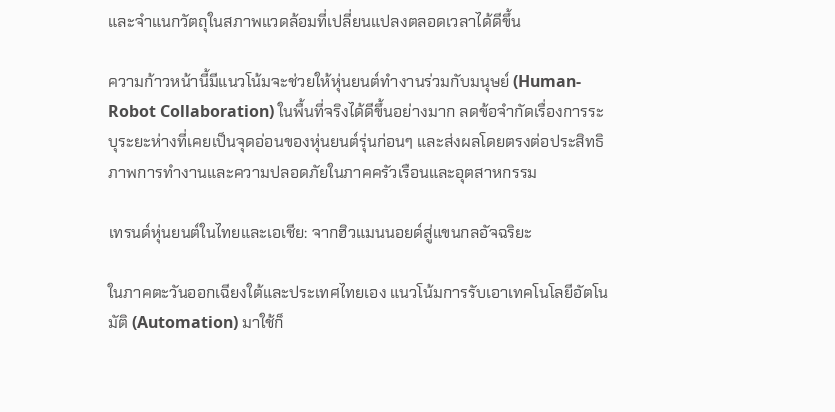และจำแนกวัตถุในสภาพแวดล้อมที่เปลี่ยนแปลงตลอดเวลาได้ดีขึ้น

ความก้าวหน้านี้มีแนวโน้มจะช่วยให้หุ่นยนต์ทำงานร่วมกับมนุษย์ (Human-Robot Collaboration) ในพื้นที่จริงได้ดีขึ้นอย่างมาก ลดข้อจำกัดเรื่องการระบุระยะห่างที่เคยเป็นจุดอ่อนของหุ่นยนต์รุ่นก่อนๆ และส่งผลโดยตรงต่อประสิทธิภาพการทำงานและความปลอดภัยในภาคครัวเรือนและอุตสาหกรรม

เทรนด์หุ่นยนต์ในไทยและเอเชีย: จากฮิวแมนนอยด์สู่แขนกลอัจฉริยะ

ในภาคตะวันออกเฉียงใต้และประเทศไทยเอง แนวโน้มการรับเอาเทคโนโลยีอัตโนมัติ (Automation) มาใช้ก็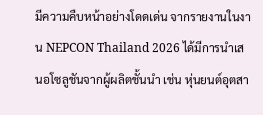มีความคืบหน้าอย่างโดดเด่น จากรายงานในงาน NEPCON Thailand 2026 ได้มีการนำเสนอโซลูชันจากผู้ผลิตชั้นนำ เช่น หุ่นยนต์อุตสา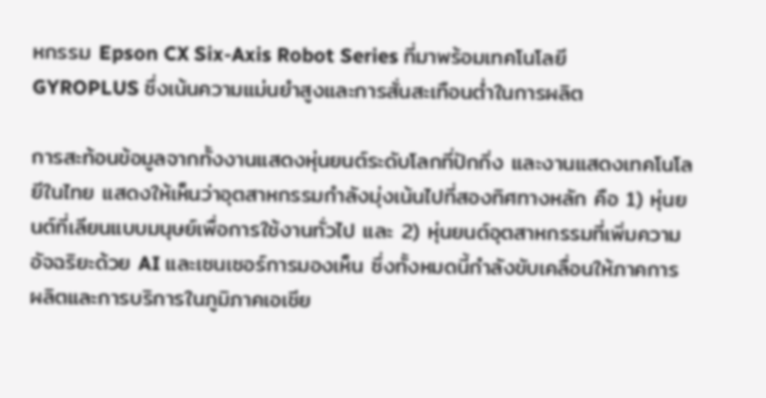หกรรม Epson CX Six-Axis Robot Series ที่มาพร้อมเทคโนโลยี GYROPLUS ซึ่งเน้นความแม่นยำสูงและการสั่นสะเทือนต่ำในการผลิต

การสะท้อนข้อมูลจากทั้งงานแสดงหุ่นยนต์ระดับโลกที่ปักกิ่ง และงานแสดงเทคโนโลยีในไทย แสดงให้เห็นว่าอุตสาหกรรมกำลังมุ่งเน้นไปที่สองทิศทางหลัก คือ 1) หุ่นยนต์ที่เลียนแบบมนุษย์เพื่อการใช้งานทั่วไป และ 2) หุ่นยนต์อุตสาหกรรมที่เพิ่มความอัจฉริยะด้วย AI และเซนเซอร์การมองเห็น ซึ่งทั้งหมดนี้กำลังขับเคลื่อนให้ภาคการผลิตและการบริการในภูมิภาคเอเชีย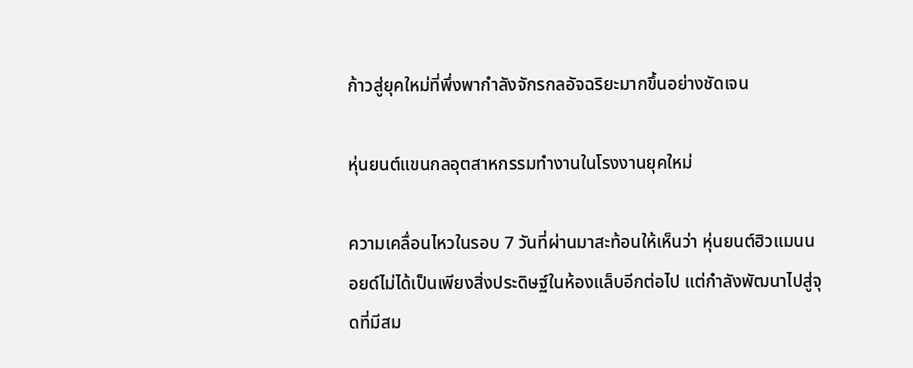ก้าวสู่ยุคใหม่ที่พึ่งพากำลังจักรกลอัจฉริยะมากขึ้นอย่างชัดเจน

หุ่นยนต์แขนกลอุตสาหกรรมทำงานในโรงงานยุคใหม่

ความเคลื่อนไหวในรอบ 7 วันที่ผ่านมาสะท้อนให้เห็นว่า หุ่นยนต์ฮิวแมนนอยด์ไม่ได้เป็นเพียงสิ่งประดิษฐ์ในห้องแล็บอีกต่อไป แต่กำลังพัฒนาไปสู่จุดที่มีสม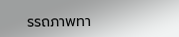รรถภาพทา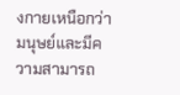งกายเหนือกว่ามนุษย์และมีความสามารถ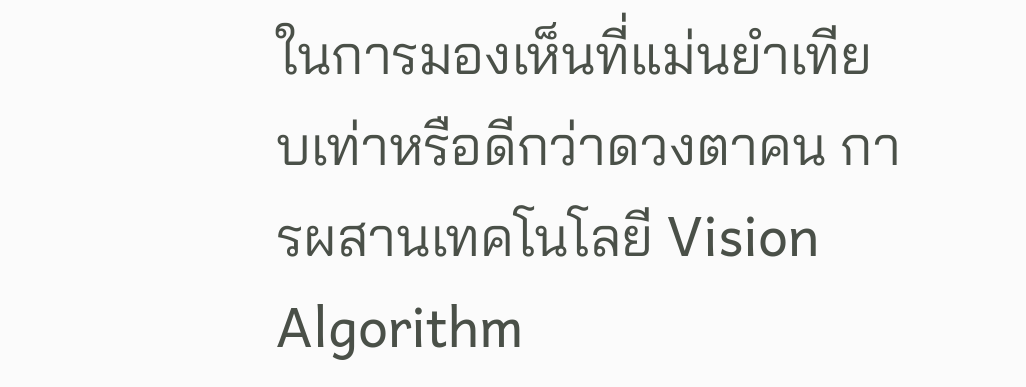ในการมองเห็นที่แม่นยำเทียบเท่าหรือดีกว่าดวงตาคน การผสานเทคโนโลยี Vision Algorithm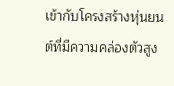เข้ากับโครงสร้างหุ่นยนต์ที่มีความคล่องตัวสูง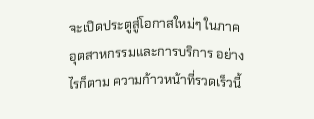จะเปิดประตูสู่โอกาสใหม่ๆ ในภาคอุตสาหกรรมและการบริการ อย่างไรก็ตาม ความก้าวหน้าที่รวดเร็วนี้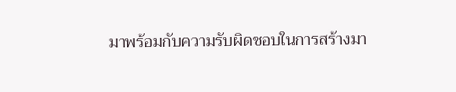มาพร้อมกับความรับผิดชอบในการสร้างมา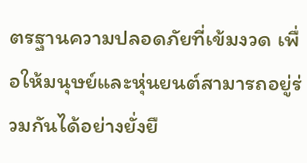ตรฐานความปลอดภัยที่เข้มงวด เพื่อให้มนุษย์และหุ่นยนต์สามารถอยู่ร่วมกันได้อย่างยั่งยื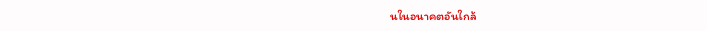นในอนาคตอันใกล้